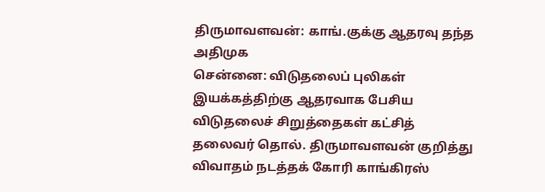திருமாவளவன்: காங்.குக்கு ஆதரவு தந்த அதிமுக
சென்னை: விடுதலைப் புலிகள் இயக்கத்திற்கு ஆதரவாக பேசிய விடுதலைச் சிறுத்தைகள் கட்சித் தலைவர் தொல். திருமாவளவன் குறித்து விவாதம் நடத்தக் கோரி காங்கிரஸ்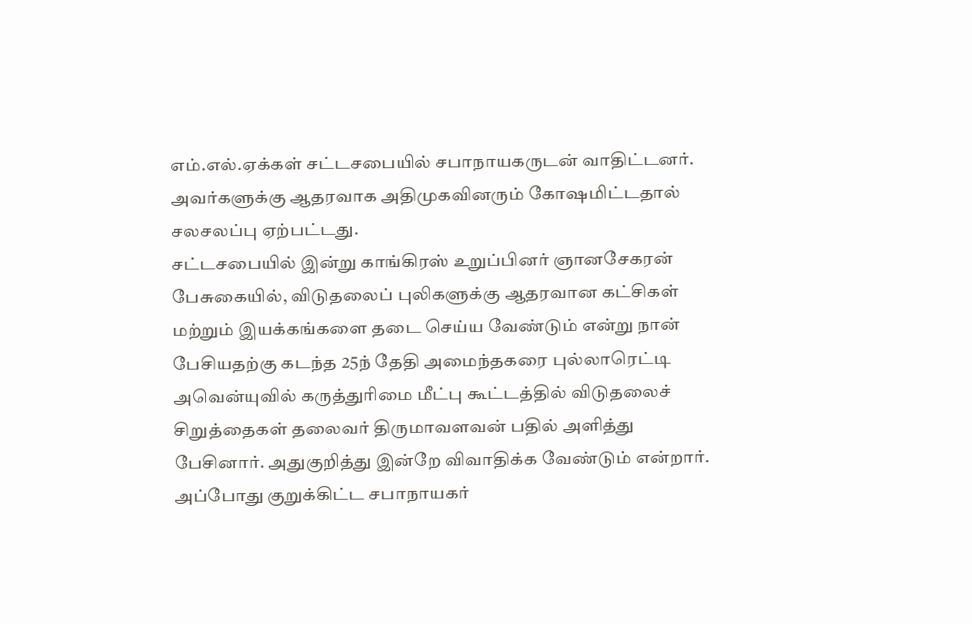எம்.எல்.ஏக்கள் சட்டசபையில் சபாநாயகருடன் வாதிட்டனர். அவர்களுக்கு ஆதரவாக அதிமுகவினரும் கோஷமிட்டதால் சலசலப்பு ஏற்பட்டது.
சட்டசபையில் இன்று காங்கிரஸ் உறுப்பினர் ஞானசேகரன் பேசுகையில், விடுதலைப் புலிகளுக்கு ஆதரவான கட்சிகள் மற்றும் இயக்கங்களை தடை செய்ய வேண்டும் என்று நான் பேசியதற்கு கடந்த 25ந் தேதி அமைந்தகரை புல்லாரெட்டி அவென்யுவில் கருத்துரிமை மீட்பு கூட்டத்தில் விடுதலைச் சிறுத்தைகள் தலைவர் திருமாவளவன் பதில் அளித்து பேசினார். அதுகுறித்து இன்றே விவாதிக்க வேண்டும் என்றார்.
அப்போது குறுக்கிட்ட சபாநாயகர்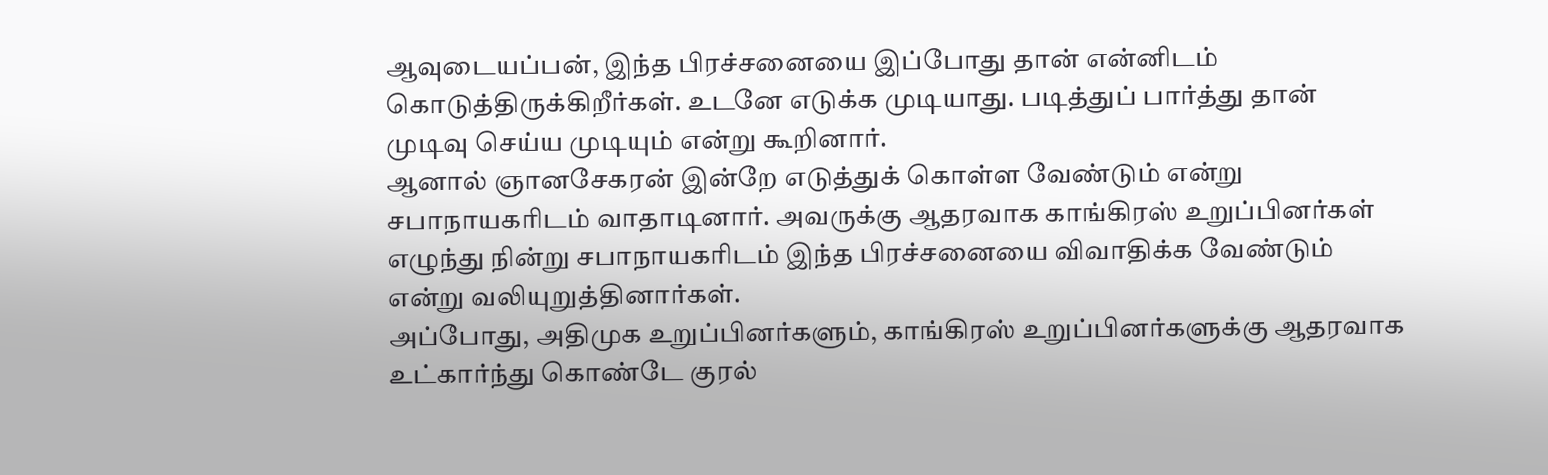ஆவுடையப்பன், இந்த பிரச்சனையை இப்போது தான் என்னிடம் கொடுத்திருக்கிறீர்கள். உடனே எடுக்க முடியாது. படித்துப் பார்த்து தான் முடிவு செய்ய முடியும் என்று கூறினார்.
ஆனால் ஞானசேகரன் இன்றே எடுத்துக் கொள்ள வேண்டும் என்று சபாநாயகரிடம் வாதாடினார். அவருக்கு ஆதரவாக காங்கிரஸ் உறுப்பினர்கள் எழுந்து நின்று சபாநாயகரிடம் இந்த பிரச்சனையை விவாதிக்க வேண்டும் என்று வலியுறுத்தினார்கள்.
அப்போது, அதிமுக உறுப்பினர்களும், காங்கிரஸ் உறுப்பினர்களுக்கு ஆதரவாக உட்கார்ந்து கொண்டே குரல்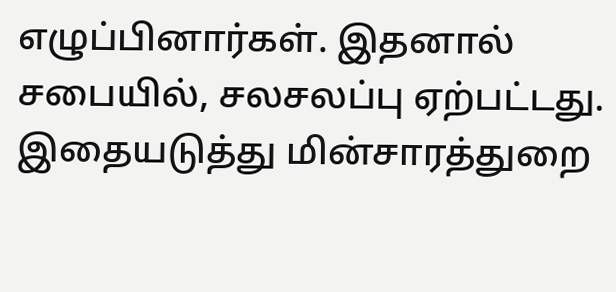எழுப்பினார்கள். இதனால் சபையில், சலசலப்பு ஏற்பட்டது.
இதையடுத்து மின்சாரத்துறை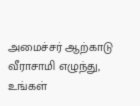அமைச்சர் ஆற்காடு வீராசாமி எழுந்து, உங்கள்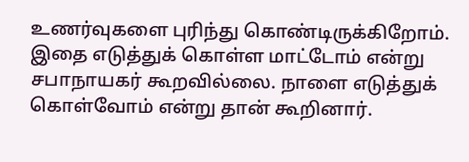உணர்வுகளை புரிந்து கொண்டிருக்கிறோம். இதை எடுத்துக் கொள்ள மாட்டோம் என்று சபாநாயகர் கூறவில்லை. நாளை எடுத்துக் கொள்வோம் என்று தான் கூறினார்.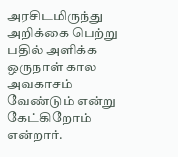அரசிடமிருந்து அறிக்கை பெற்று பதில் அளிக்க ஒருநாள் கால அவகாசம் வேண்டும் என்று கேட்கிறோம் என்றார்.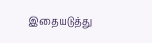இதையடுத்து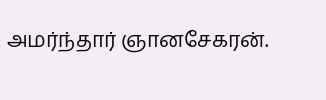அமர்ந்தார் ஞானசேகரன்.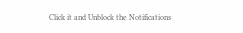Click it and Unblock the Notifications